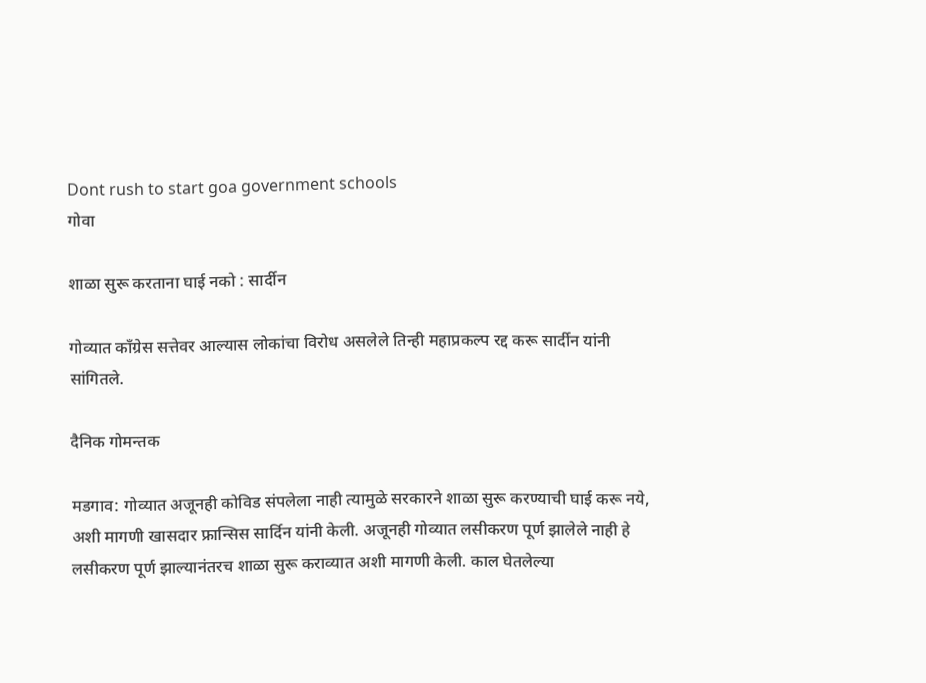Dont rush to start goa government schools
गोवा

शाळा सुरू करताना घाई नको : सार्दीन

गोव्यात काँग्रेस सत्तेवर आल्यास लोकांचा विरोध असलेले तिन्ही महाप्रकल्प रद्द करू सार्दीन यांनी सांगितले.

दैनिक गोमन्तक

मडगाव: गोव्यात अजूनही कोविड संपलेला नाही त्यामुळे सरकारने शाळा सुरू करण्याची घाई करू नये, अशी मागणी खासदार फ्रान्सिस सार्दिन यांनी केली. अजूनही गोव्यात लसीकरण पूर्ण झालेले नाही हे लसीकरण पूर्ण झाल्यानंतरच शाळा सुरू कराव्यात अशी मागणी केली. काल घेतलेल्या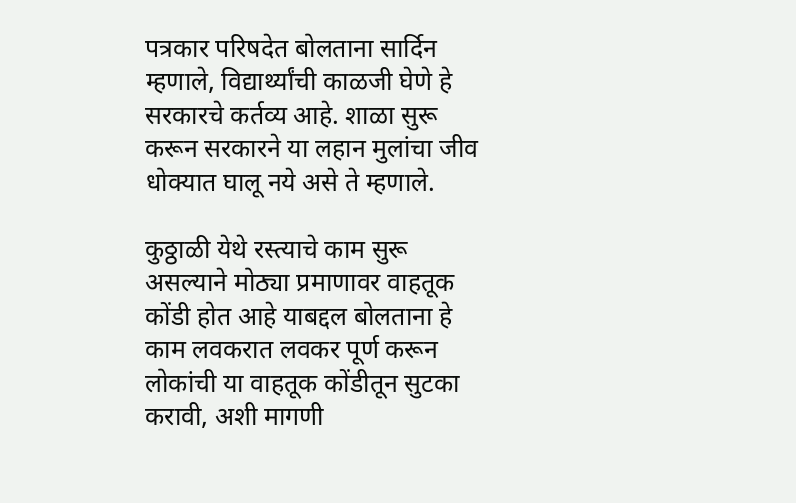पत्रकार परिषदेत बोलताना सार्दिन म्हणाले, विद्यार्थ्यांची काळजी घेणे हे सरकारचे कर्तव्य आहे. शाळा सुरू करून सरकारने या लहान मुलांचा जीव धोक्यात घालू नये असे ते म्हणाले.

कुठ्ठाळी येथे रस्त्याचे काम सुरू असल्याने मोठ्या प्रमाणावर वाहतूक कोंडी होत आहे याबद्दल बोलताना हे काम लवकरात लवकर पूर्ण करून लोकांची या वाहतूक कोंडीतून सुटका करावी, अशी मागणी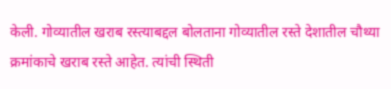केली. गोव्यातील खराब रस्त्याबद्दल बोलताना गोव्यातील रस्ते देशातील चौथ्या क्रमांकाचे खराब रस्ते आहेत. त्यांची स्थिती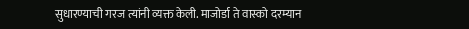सुधारण्याची गरज त्यांनी व्यक्त केली. माजोर्डा ते वास्को दरम्यान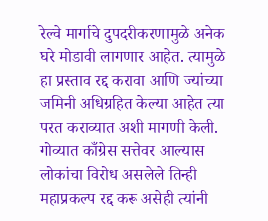रेल्वे मार्गाचे दुपदरीकरणामुळे अनेक घरे मोडावी लागणार आहेत. त्यामुळे हा प्रस्ताव रद्द करावा आणि ज्यांच्या जमिनी अधिग्रहित केल्या आहेत त्या परत कराव्यात अशी मागणी केली. गोव्यात काँग्रेस सत्तेवर आल्यास लोकांचा विरोध असलेले तिन्ही महाप्रकल्प रद्द करू असेही त्यांनी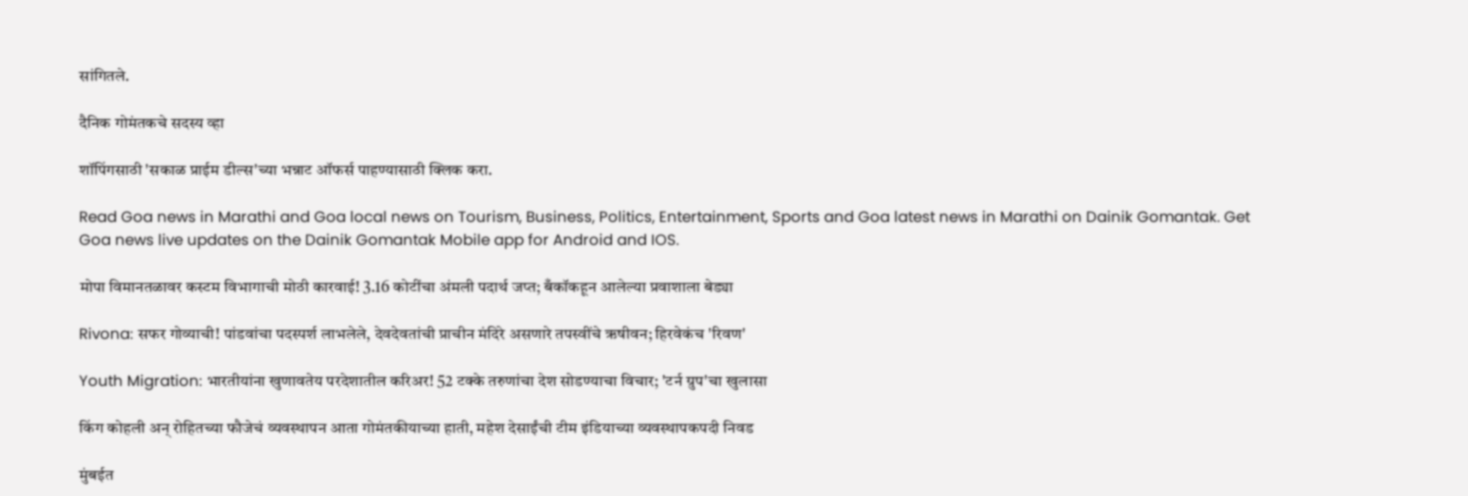सांगितले.

दैनिक गोमंतकचे सदस्य व्हा

शॉपिंगसाठी 'सकाळ प्राईम डील्स'च्या भन्नाट ऑफर्स पाहण्यासाठी क्लिक करा.

Read Goa news in Marathi and Goa local news on Tourism, Business, Politics, Entertainment, Sports and Goa latest news in Marathi on Dainik Gomantak. Get Goa news live updates on the Dainik Gomantak Mobile app for Android and IOS.

मोपा विमानतळावर कस्टम विभागाची मोठी कारवाई! 3.16 कोटींचा अंमली पदार्थ जप्त; बँकॉकहून आलेल्या प्रवाशाला बेड्या

Rivona: सफर गोव्याची! पांडवांचा पदस्पर्श लाभलेले, देवदेवतांची प्राचीन मंदिरे असणारे तपस्वींचे ऋषीवन; हिरवेकंच 'रिवण'

Youth Migration: भारतीयांना खुणावतेय परदेशातील करिअर! 52 टक्के तरुणांचा देश सोडण्याचा विचार; 'टर्न ग्रुप'चा खुलासा

किंग कोहली अन् रोहितच्या फौजेचं व्यवस्थापन आता गोमंतकीयाच्या हाती, महेश देसाईंची टीम इंडियाच्या व्यवस्थापकपदी निवड

मुंबईत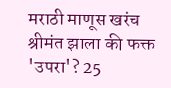मराठी माणूस खरंच श्रीमंत झाला की फक्त 'उपरा'? 25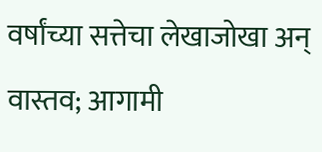वर्षांच्या सत्तेचा लेखाजोखा अन् वास्तव; आगामी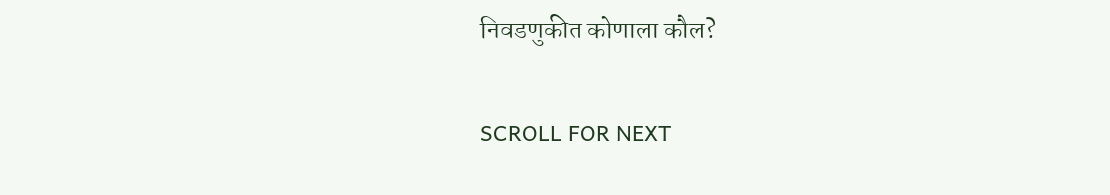निवडणुकीत कोणाला कौल?

SCROLL FOR NEXT